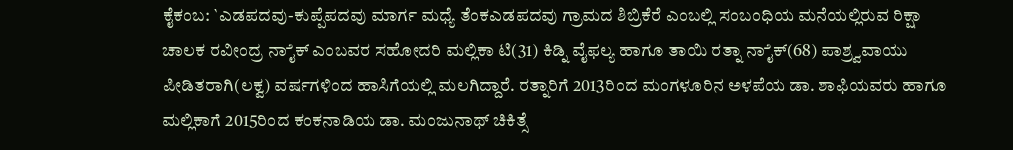ಕೈಕಂಬ: `ಎಡಪದವು-ಕುಪ್ಪೆಪದವು ಮಾರ್ಗ ಮಧ್ಯೆ ತೆಂಕಎಡಪದವು ಗ್ರಾಮದ ಶಿಬ್ರಿಕೆರೆ ಎಂಬಲ್ಲಿ ಸಂಬಂಧಿಯ ಮನೆಯಲ್ಲಿರುವ ರಿಕ್ಷಾ ಚಾಲಕ ರವೀಂದ್ರ ನಾೈಕ್ ಎಂಬವರ ಸಹೋದರಿ ಮಲ್ಲಿಕಾ ಟಿ(31) ಕಿಡ್ನಿ ವೈಫಲ್ಯ ಹಾಗೂ ತಾಯಿ ರತ್ನಾ ನಾೈಕ್(68) ಪಾಶ್ರ್ವವಾಯು ಪೀಡಿತರಾಗಿ(ಲಕ್ವ) ವರ್ಷಗಳಿಂದ ಹಾಸಿಗೆಯಲ್ಲಿ ಮಲಗಿದ್ದಾರೆ. ರತ್ನಾರಿಗೆ 2013ರಿಂದ ಮಂಗಳೂರಿನ ಅಳಪೆಯ ಡಾ. ಶಾಫಿಯವರು ಹಾಗೂ ಮಲ್ಲಿಕಾಗೆ 2015ರಿಂದ ಕಂಕನಾಡಿಯ ಡಾ. ಮಂಜುನಾಥ್ ಚಿಕಿತ್ಸೆ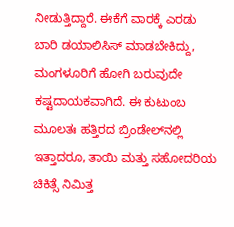ನೀಡುತ್ತಿದ್ದಾರೆ. ಈಕೆಗೆ ವಾರಕ್ಕೆ ಎರಡು ಬಾರಿ ಡಯಾಲಿಸಿಸ್ ಮಾಡಬೇಕಿದ್ದು, ಮಂಗಳೂರಿಗೆ ಹೋಗಿ ಬರುವುದೇ ಕಷ್ಟದಾಯಕವಾಗಿದೆ. ಈ ಕುಟುಂಬ ಮೂಲತಃ ಹತ್ತಿರದ ಬ್ರಿಂಡೇಲ್‍ನಲ್ಲಿ ಇತ್ತಾದರೂ, ತಾಯಿ ಮತ್ತು ಸಹೋದರಿಯ ಚಿಕಿತ್ಸೆ ನಿಮಿತ್ತ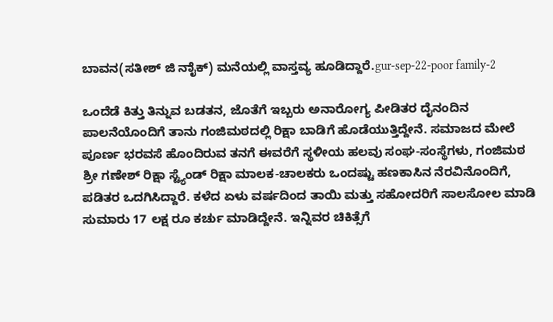ಬಾವನ(ಸತೀಶ್ ಜಿ ನಾೈಕ್) ಮನೆಯಲ್ಲಿ ವಾಸ್ತವ್ಯ ಹೂಡಿದ್ದಾರೆ.gur-sep-22-poor family-2

ಒಂದೆಡೆ ಕಿತ್ತು ತಿನ್ನುವ ಬಡತನ, ಜೊತೆಗೆ ಇಬ್ಬರು ಅನಾರೋಗ್ಯ ಪೀಡಿತರ ದೈನಂದಿನ ಪಾಲನೆಯೊಂದಿಗೆ ತಾನು ಗಂಜಿಮಠದಲ್ಲಿ ರಿಕ್ಷಾ ಬಾಡಿಗೆ ಹೊಡೆಯುತ್ತಿದ್ದೇನೆ. ಸಮಾಜದ ಮೇಲೆ ಪೂರ್ಣ ಭರವಸೆ ಹೊಂದಿರುವ ತನಗೆ ಈವರೆಗೆ ಸ್ಥಳೀಯ ಹಲವು ಸಂಘ-ಸಂಸ್ಥೆಗಳು, ಗಂಜಿಮಠ ಶ್ರೀ ಗಣೇಶ್ ರಿಕ್ಷಾ ಸ್ಟ್ಯೆಂಡ್ ರಿಕ್ಷಾ ಮಾಲಕ-ಚಾಲಕರು ಒಂದಷ್ಟು ಹಣಕಾಸಿನ ನೆರವಿನೊಂದಿಗೆ, ಪಡಿತರ ಒದಗಿಸಿದ್ದಾರೆ. ಕಳೆದ ಏಳು ವರ್ಷದಿಂದ ತಾಯಿ ಮತ್ತು ಸಹೋದರಿಗೆ ಸಾಲಸೋಲ ಮಾಡಿ ಸುಮಾರು 17 ಲಕ್ಷ ರೂ ಕರ್ಚು ಮಾಡಿದ್ದೇನೆ. ಇನ್ನಿವರ ಚಿಕಿತ್ಸೆಗೆ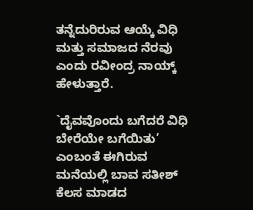ತನ್ನೆದುರಿರುವ ಆಯ್ಕೆ ವಿಧಿ ಮತ್ತು ಸಮಾಜದ ನೆರವು ಎಂದು ರವೀಂದ್ರ ನಾಯ್ಕ್ ಹೇಳುತ್ತಾರೆ.

`ದೈವವೊಂದು ಬಗೆದರೆ ವಿಧಿ ಬೇರೆಯೇ ಬಗೆಯಿತು’ ಎಂಬಂತೆ ಈಗಿರುವ ಮನೆಯಲ್ಲಿ ಬಾವ ಸತೀಶ್ ಕೆಲಸ ಮಾಡದ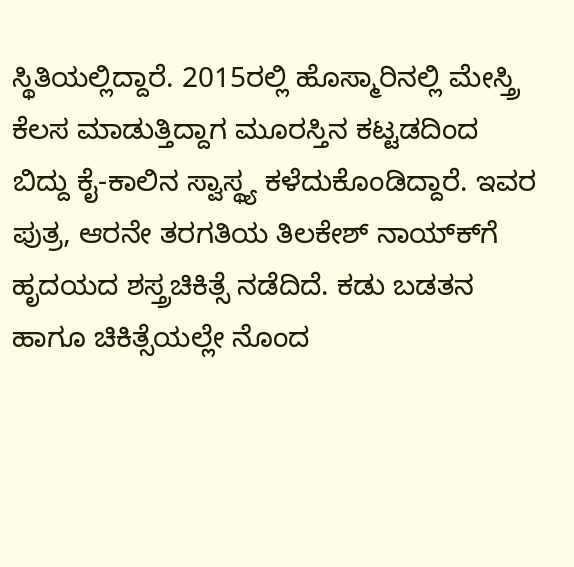ಸ್ಥಿತಿಯಲ್ಲಿದ್ದಾರೆ. 2015ರಲ್ಲಿ ಹೊಸ್ಮಾರಿನಲ್ಲಿ ಮೇಸ್ತ್ರಿ ಕೆಲಸ ಮಾಡುತ್ತಿದ್ದಾಗ ಮೂರಸ್ತಿನ ಕಟ್ಟಡದಿಂದ ಬಿದ್ದು ಕೈ-ಕಾಲಿನ ಸ್ವಾಸ್ಥ್ಯ ಕಳೆದುಕೊಂಡಿದ್ದಾರೆ. ಇವರ ಪುತ್ರ, ಆರನೇ ತರಗತಿಯ ತಿಲಕೇಶ್ ನಾಯ್ಕ್‍ಗೆ ಹೃದಯದ ಶಸ್ತ್ರಚಿಕಿತ್ಸೆ ನಡೆದಿದೆ. ಕಡು ಬಡತನ ಹಾಗೂ ಚಿಕಿತ್ಸೆಯಲ್ಲೇ ನೊಂದ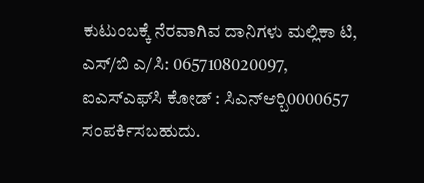ಕುಟುಂಬಕ್ಕೆ ನೆರವಾಗಿವ ದಾನಿಗಳು ಮಲ್ಲಿಕಾ ಟಿ, ಎಸ್/ಬಿ ಎ/ಸಿ: 0657108020097, ಐಎಸ್‍ಎಫ್‍ಸಿ ಕೋಡ್ : ಸಿಎನ್‍ಆರ್‍ಬಿ0000657 ಸಂಪರ್ಕಿಸಬಹುದು.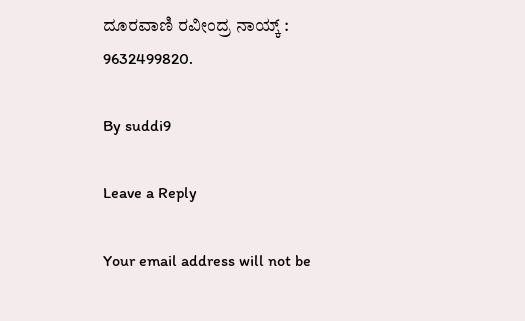ದೂರವಾಣಿ ರವೀಂದ್ರ ನಾಯ್ಕ್ : 9632499820.

By suddi9

Leave a Reply

Your email address will not be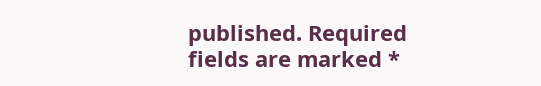published. Required fields are marked *